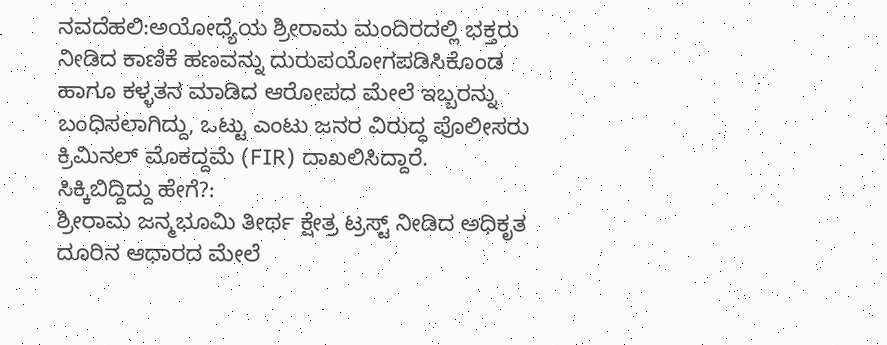ನವದೆಹಲಿ:ಅಯೋಧ್ಯೆಯ ಶ್ರೀರಾಮ ಮಂದಿರದಲ್ಲಿ ಭಕ್ತರು ನೀಡಿದ ಕಾಣಿಕೆ ಹಣವನ್ನು ದುರುಪಯೋಗಪಡಿಸಿಕೊಂಡ ಹಾಗೂ ಕಳ್ಳತನ ಮಾಡಿದ ಆರೋಪದ ಮೇಲೆ ಇಬ್ಬರನ್ನು ಬಂಧಿಸಲಾಗಿದ್ದು, ಒಟ್ಟು ಎಂಟು ಜನರ ವಿರುದ್ಧ ಪೊಲೀಸರು ಕ್ರಿಮಿನಲ್ ಮೊಕದ್ದಮೆ (FIR) ದಾಖಲಿಸಿದ್ದಾರೆ.
ಸಿಕ್ಕಿಬಿದ್ದಿದ್ದು ಹೇಗೆ?:
ಶ್ರೀರಾಮ ಜನ್ಮಭೂಮಿ ತೀರ್ಥ ಕ್ಷೇತ್ರ ಟ್ರಸ್ಟ್ ನೀಡಿದ ಅಧಿಕೃತ ದೂರಿನ ಆಧಾರದ ಮೇಲೆ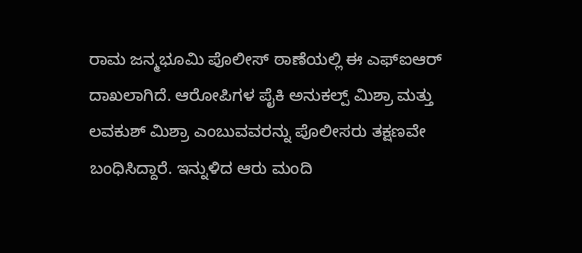ರಾಮ ಜನ್ಮಭೂಮಿ ಪೊಲೀಸ್ ಠಾಣೆಯಲ್ಲಿ ಈ ಎಫ್ಐಆರ್ ದಾಖಲಾಗಿದೆ. ಆರೋಪಿಗಳ ಪೈಕಿ ಅನುಕಲ್ಪ್ ಮಿಶ್ರಾ ಮತ್ತು ಲವಕುಶ್ ಮಿಶ್ರಾ ಎಂಬುವವರನ್ನು ಪೊಲೀಸರು ತಕ್ಷಣವೇ ಬಂಧಿಸಿದ್ದಾರೆ. ಇನ್ನುಳಿದ ಆರು ಮಂದಿ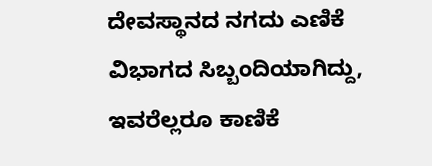ದೇವಸ್ಥಾನದ ನಗದು ಎಣಿಕೆ ವಿಭಾಗದ ಸಿಬ್ಬಂದಿಯಾಗಿದ್ದು, ಇವರೆಲ್ಲರೂ ಕಾಣಿಕೆ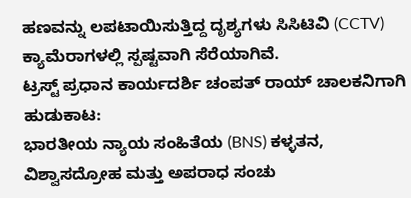ಹಣವನ್ನು ಲಪಟಾಯಿಸುತ್ತಿದ್ದ ದೃಶ್ಯಗಳು ಸಿಸಿಟಿವಿ (CCTV) ಕ್ಯಾಮೆರಾಗಳಲ್ಲಿ ಸ್ಪಷ್ಟವಾಗಿ ಸೆರೆಯಾಗಿವೆ.
ಟ್ರಸ್ಟ್ ಪ್ರಧಾನ ಕಾರ್ಯದರ್ಶಿ ಚಂಪತ್ ರಾಯ್ ಚಾಲಕನಿಗಾಗಿ ಹುಡುಕಾಟ:
ಭಾರತೀಯ ನ್ಯಾಯ ಸಂಹಿತೆಯ (BNS) ಕಳ್ಳತನ, ವಿಶ್ವಾಸದ್ರೋಹ ಮತ್ತು ಅಪರಾಧ ಸಂಚು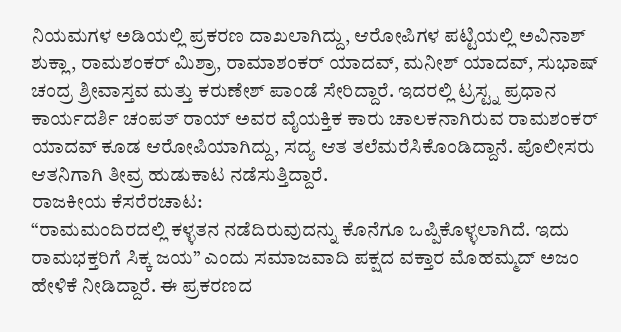ನಿಯಮಗಳ ಅಡಿಯಲ್ಲಿ ಪ್ರಕರಣ ದಾಖಲಾಗಿದ್ದು, ಆರೋಪಿಗಳ ಪಟ್ಟಿಯಲ್ಲಿ ಅವಿನಾಶ್ ಶುಕ್ಲಾ, ರಾಮಶಂಕರ್ ಮಿಶ್ರಾ, ರಾಮಾಶಂಕರ್ ಯಾದವ್, ಮನೀಶ್ ಯಾದವ್, ಸುಭಾಷ್ ಚಂದ್ರ ಶ್ರೀವಾಸ್ತವ ಮತ್ತು ಕರುಣೇಶ್ ಪಾಂಡೆ ಸೇರಿದ್ದಾರೆ. ಇದರಲ್ಲಿ ಟ್ರಸ್ಟ್ನ ಪ್ರಧಾನ ಕಾರ್ಯದರ್ಶಿ ಚಂಪತ್ ರಾಯ್ ಅವರ ವೈಯಕ್ತಿಕ ಕಾರು ಚಾಲಕನಾಗಿರುವ ರಾಮಶಂಕರ್ ಯಾದವ್ ಕೂಡ ಆರೋಪಿಯಾಗಿದ್ದು, ಸದ್ಯ ಆತ ತಲೆಮರೆಸಿಕೊಂಡಿದ್ದಾನೆ. ಪೊಲೀಸರು ಆತನಿಗಾಗಿ ತೀವ್ರ ಹುಡುಕಾಟ ನಡೆಸುತ್ತಿದ್ದಾರೆ.
ರಾಜಕೀಯ ಕೆಸರೆರಚಾಟ:
“ರಾಮಮಂದಿರದಲ್ಲಿ ಕಳ್ಳತನ ನಡೆದಿರುವುದನ್ನು ಕೊನೆಗೂ ಒಪ್ಪಿಕೊಳ್ಳಲಾಗಿದೆ. ಇದು ರಾಮಭಕ್ತರಿಗೆ ಸಿಕ್ಕ ಜಯ” ಎಂದು ಸಮಾಜವಾದಿ ಪಕ್ಷದ ವಕ್ತಾರ ಮೊಹಮ್ಮದ್ ಅಜಂ ಹೇಳಿಕೆ ನೀಡಿದ್ದಾರೆ. ಈ ಪ್ರಕರಣದ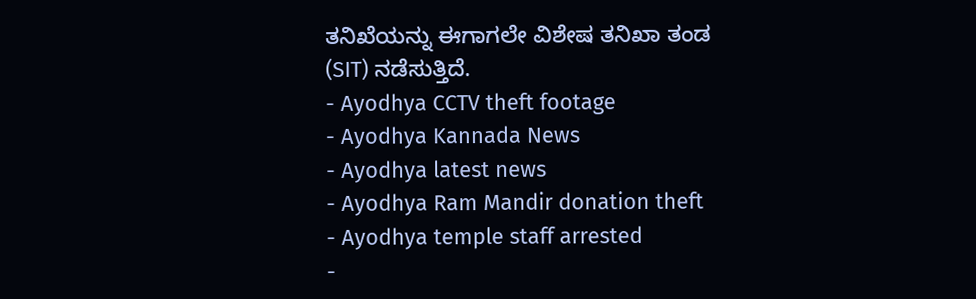ತನಿಖೆಯನ್ನು ಈಗಾಗಲೇ ವಿಶೇಷ ತನಿಖಾ ತಂಡ (SIT) ನಡೆಸುತ್ತಿದೆ.
- Ayodhya CCTV theft footage
- Ayodhya Kannada News
- Ayodhya latest news
- Ayodhya Ram Mandir donation theft
- Ayodhya temple staff arrested
-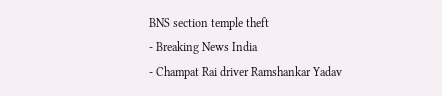BNS section temple theft
- Breaking News India
- Champat Rai driver Ramshankar Yadav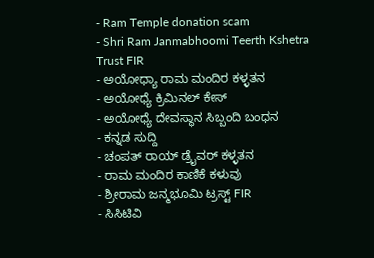- Ram Temple donation scam
- Shri Ram Janmabhoomi Teerth Kshetra Trust FIR
- ಅಯೋಧ್ಯಾ ರಾಮ ಮಂದಿರ ಕಳ್ಳತನ
- ಅಯೋಧ್ಯೆ ಕ್ರಿಮಿನಲ್ ಕೇಸ್
- ಅಯೋಧ್ಯೆ ದೇವಸ್ಥಾನ ಸಿಬ್ಬಂದಿ ಬಂಧನ
- ಕನ್ನಡ ಸುದ್ದಿ
- ಚಂಪತ್ ರಾಯ್ ಡ್ರೈವರ್ ಕಳ್ಳತನ
- ರಾಮ ಮಂದಿರ ಕಾಣಿಕೆ ಕಳುವು
- ಶ್ರೀರಾಮ ಜನ್ಮಭೂಮಿ ಟ್ರಸ್ಟ್ FIR
- ಸಿಸಿಟಿವಿ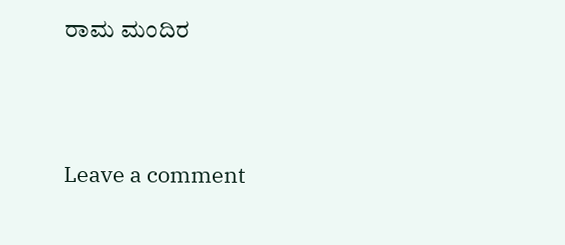ರಾಮ ಮಂದಿರ





Leave a comment